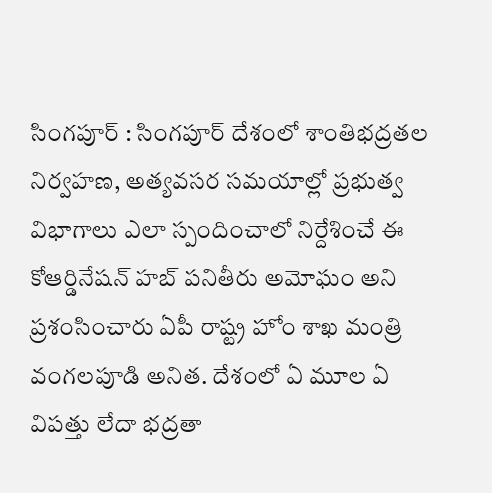సింగపూర్ : సింగపూర్ దేశంలో శాంతిభద్రతల నిర్వహణ, అత్యవసర సమయాల్లో ప్రభుత్వ విభాగాలు ఎలా స్పందించాలో నిర్దేశించే ఈ కోఆర్డినేషన్ హబ్ పనితీరు అమోఘం అని ప్రశంసించారు ఏపీ రాష్ట్ర హోం శాఖ మంత్రి వంగలపూడి అనిత. దేశంలో ఏ మూల ఏ విపత్తు లేదా భద్రతా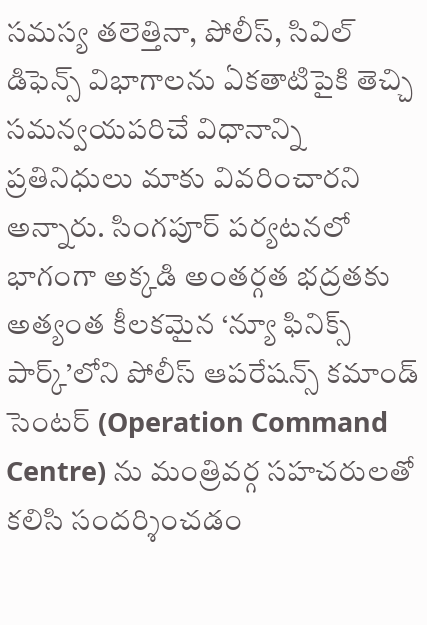సమస్య తలెత్తినా, పోలీస్, సివిల్ డిఫెన్స్ విభాగాలను ఏకతాటిపైకి తెచ్చి సమన్వయపరిచే విధానాన్ని ప్రతినిధులు మాకు వివరించారని అన్నారు. సింగపూర్ పర్యటనలో భాగంగా అక్కడి అంతర్గత భద్రతకు అత్యంత కీలకమైన ‘న్యూ ఫినిక్స్ పార్క్’లోని పోలీస్ ఆపరేషన్స్ కమాండ్ సెంటర్ (Operation Command Centre) ను మంత్రివర్గ సహచరులతో కలిసి సందర్శించడం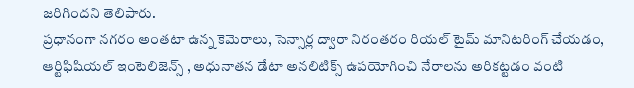జరిగిందని తెలిపారు.
ప్రధానంగా నగరం అంతటా ఉన్న కెమెరాలు, సెన్సార్ల ద్వారా నిరంతరం రియల్ టైమ్ మానిటరింగ్ చేయడం, ఆర్టిఫిషియల్ ఇంటెలిజెన్స్ , అధునాతన డేటా అనలిటిక్స్ ఉపయోగించి నేరాలను అరికట్టడం వంటి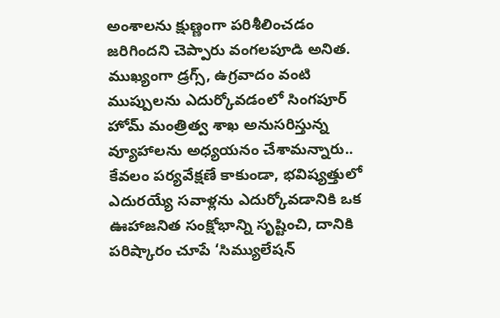అంశాలను క్షుణ్ణంగా పరిశీలించడం జరిగిందని చెప్పారు వంగలపూడి అనిత. ముఖ్యంగా డ్రగ్స్, ఉగ్రవాదం వంటి ముప్పులను ఎదుర్కోవడంలో సింగపూర్ హోమ్ మంత్రిత్వ శాఖ అనుసరిస్తున్న వ్యూహాలను అధ్యయనం చేశామన్నారు..
కేవలం పర్యవేక్షణే కాకుండా, భవిష్యత్తులో ఎదురయ్యే సవాళ్లను ఎదుర్కోవడానికి ఒక ఊహాజనిత సంక్షోభాన్ని సృష్టించి, దానికి పరిష్కారం చూపే ‘సిమ్యులేషన్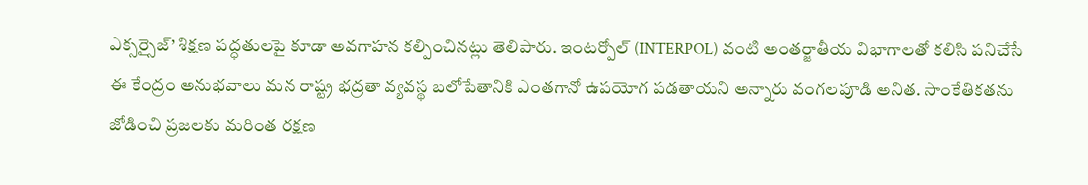ఎక్సర్సైజ్’ శిక్షణ పద్ధతులపై కూడా అవగాహన కల్పించినట్లు తెలిపారు. ఇంటర్పోల్ (INTERPOL) వంటి అంతర్జాతీయ విభాగాలతో కలిసి పనిచేసే ఈ కేంద్రం అనుభవాలు మన రాష్ట్ర భద్రతా వ్యవస్థ బలోపేతానికి ఎంతగానో ఉపయోగ పడతాయని అన్నారు వంగలపూడి అనిత. సాంకేతికతను జోడించి ప్రజలకు మరింత రక్షణ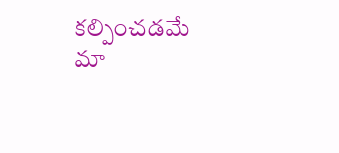కల్పించడమే మా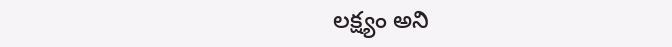లక్ష్యం అని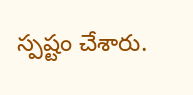స్పష్టం చేశారు.